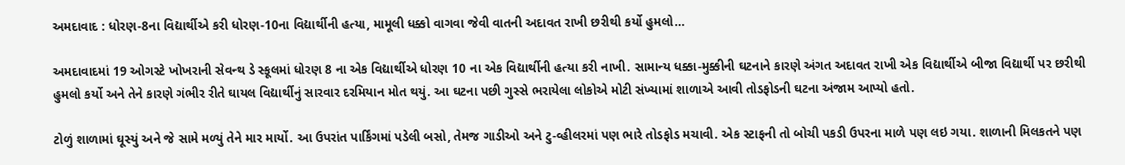અમદાવાદ : ધોરણ-8ના વિદ્યાર્થીએ કરી ધોરણ-10ના વિદ્યાર્થીની હત્યા, મામૂલી ધક્કો વાગવા જેવી વાતની અદાવત રાખી છરીથી કર્યો હુમલો…

અમદાવાદમાં 19 ઓગસ્ટે ખોખરાની સેવન્થ ડે સ્કૂલમાં ધોરણ 8 ના એક વિદ્યાર્થીએ ધોરણ 10 ના એક વિદ્યાર્થીની હત્યા કરી નાખી. સામાન્ય ધક્કા-મુક્કીની ઘટનાને કારણે અંગત અદાવત રાખી એક વિદ્યાર્થીએ બીજા વિદ્યાર્થી પર છરીથી હુમલો કર્યો અને તેને કારણે ગંભીર રીતે ઘાયલ વિદ્યાર્થીનું સારવાર દરમિયાન મોત થયું. આ ઘટના પછી ગુસ્સે ભરાયેલા લોકોએ મોટી સંખ્યામાં શાળાએ આવી તોડફોડની ઘટના અંજામ આપ્યો હતો.

ટોળું શાળામાં ઘૂસ્યું અને જે સામે મળ્યું તેને માર માર્યો. આ ઉપરાંત પાર્કિંગમાં પડેલી બસો, તેમજ ગાડીઓ અને ટુ-વ્હીલરમાં પણ ભારે તોડફોડ મચાવી. એક સ્ટાફની તો બોચી પકડી ઉપરના માળે પણ લઇ ગયા. શાળાની મિલકતને પણ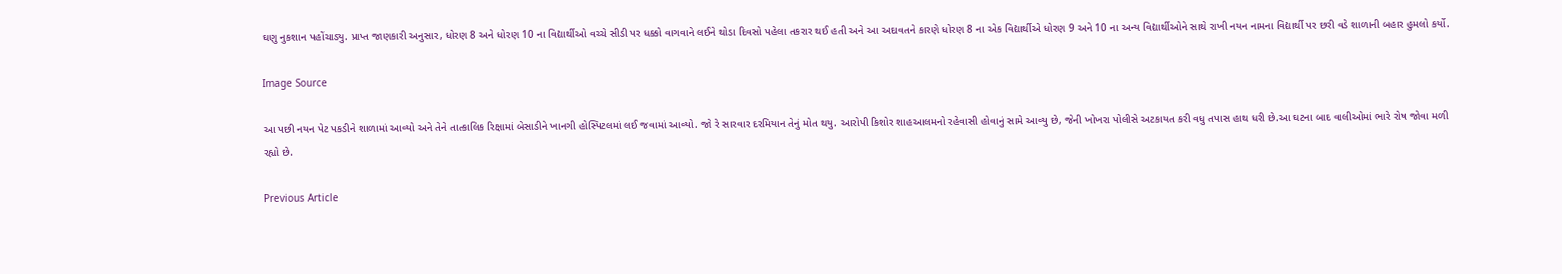ઘણુ નુકશાન પહોંચાડ્યુ. પ્રાપ્ત જાણકારી અનુસાર, ધોરણ 8 અને ધોરણ 10 ના વિદ્યાર્થીઓ વચ્ચે સીડી પર ધક્કો વાગવાને લઈને થોડા દિવસો પહેલા તકરાર થઈ હતી અને આ અદાવતને કારણે ધોરણ 8 ના એક વિદ્યાર્થીએ ધોરણ 9 અને 10 ના અન્ય વિદ્યાર્થીઓને સાથે રાખી નયન નામના વિદ્યાર્થી પર છરી વડે શાળાની બહાર હુમલો કર્યો.

Image Source

આ પછી નયન પેટ પકડીને શાળામાં આવ્યો અને તેને તાત્કાલિક રિક્ષામાં બેસાડીને ખાનગી હોસ્પિટલમાં લઈ જવામાં આવ્યો. જો રે સારવાર દરમિયાન તેનું મોત થયુ. આરોપી કિશોર શાહઆલમનો રહેવાસી હોવાનું સામે આવ્યુ છે, જેની ખોખરા પોલીસે અટકાયત કરી વધુ તપાસ હાથ ધરી છે.આ ઘટના બાદ વાલીઓમાં ભારે રોષ જોવા મળી રહ્યો છે.

Previous Article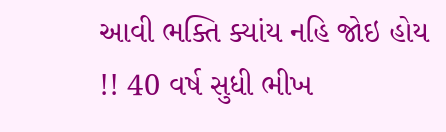આવી ભક્તિ ક્યાંય નહિ જોઇ હોય !! 40 વર્ષ સુધી ભીખ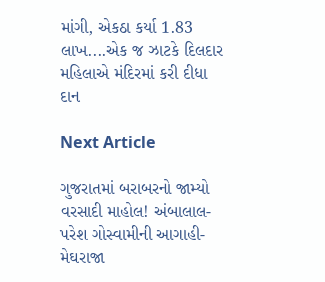માંગી, એકઠા કર્યા 1.83 લાખ....એક જ ઝાટકે દિલદાર મહિલાએ મંદિરમાં કરી દીધા દાન

Next Article

ગુજરાતમાં બરાબરનો જામ્યો વરસાદી માહોલ! અંબાલાલ-પરેશ ગોસ્વામીની આગાહી- મેઘરાજા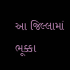આ જિલ્લામાં ભૂક્કા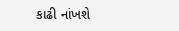કાઢી નાંખશે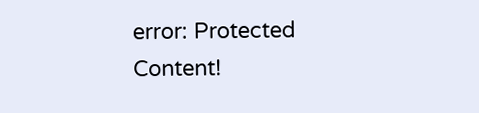error: Protected Content!